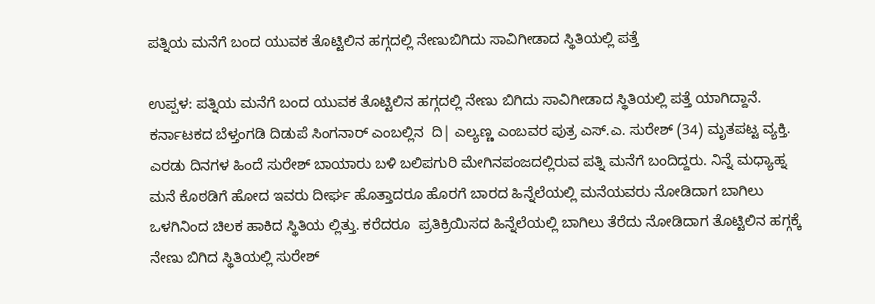ಪತ್ನಿಯ ಮನೆಗೆ ಬಂದ ಯುವಕ ತೊಟ್ಟಿಲಿನ ಹಗ್ಗದಲ್ಲಿ ನೇಣುಬಿಗಿದು ಸಾವಿಗೀಡಾದ ಸ್ಥಿತಿಯಲ್ಲಿ ಪತ್ತೆ

ಉಪ್ಪಳ: ಪತ್ನಿಯ ಮನೆಗೆ ಬಂದ ಯುವಕ ತೊಟ್ಟಿಲಿನ ಹಗ್ಗದಲ್ಲಿ ನೇಣು ಬಿಗಿದು ಸಾವಿಗೀಡಾದ ಸ್ಥಿತಿಯಲ್ಲಿ ಪತ್ತೆ ಯಾಗಿದ್ದಾನೆ. ಕರ್ನಾಟಕದ ಬೆಳ್ತಂಗಡಿ ದಿಡುಪೆ ಸಿಂಗನಾರ್ ಎಂಬಲ್ಲಿನ  ದಿ| ಎಲ್ಯಣ್ಣ ಎಂಬವರ ಪುತ್ರ ಎಸ್.ಎ. ಸುರೇಶ್ (34) ಮೃತಪಟ್ಟ ವ್ಯಕ್ತಿ. ಎರಡು ದಿನಗಳ ಹಿಂದೆ ಸುರೇಶ್ ಬಾಯಾರು ಬಳಿ ಬಲಿಪಗುರಿ ಮೇಗಿನಪಂಜದಲ್ಲಿರುವ ಪತ್ನಿ ಮನೆಗೆ ಬಂದಿದ್ದರು. ನಿನ್ನೆ ಮಧ್ಯಾಹ್ನ   ಮನೆ ಕೊಠಡಿಗೆ ಹೋದ ಇವರು ದೀರ್ಘ ಹೊತ್ತಾದರೂ ಹೊರಗೆ ಬಾರದ ಹಿನ್ನೆಲೆಯಲ್ಲಿ ಮನೆಯವರು ನೋಡಿದಾಗ ಬಾಗಿಲು ಒಳಗಿನಿಂದ ಚಿಲಕ ಹಾಕಿದ ಸ್ಥಿತಿಯ ಲ್ಲಿತ್ತು. ಕರೆದರೂ  ಪ್ರತಿಕ್ರಿಯಿಸದ ಹಿನ್ನೆಲೆಯಲ್ಲಿ ಬಾಗಿಲು ತೆರೆದು ನೋಡಿದಾಗ ತೊಟ್ಟಿಲಿನ ಹಗ್ಗಕ್ಕೆ ನೇಣು ಬಿಗಿದ ಸ್ಥಿತಿಯಲ್ಲಿ ಸುರೇಶ್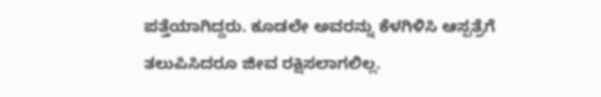ಪತ್ತೆಯಾಗಿದ್ದರು. ಕೂಡಲೇ ಅವರನ್ನು ಕೆಳಗಿಳಿಸಿ ಆಸ್ಪತ್ರೆಗೆ ತಲುಪಿಸಿದರೂ ಜೀವ ರಕ್ಷಿಸಲಾಗಲಿಲ್ಲ.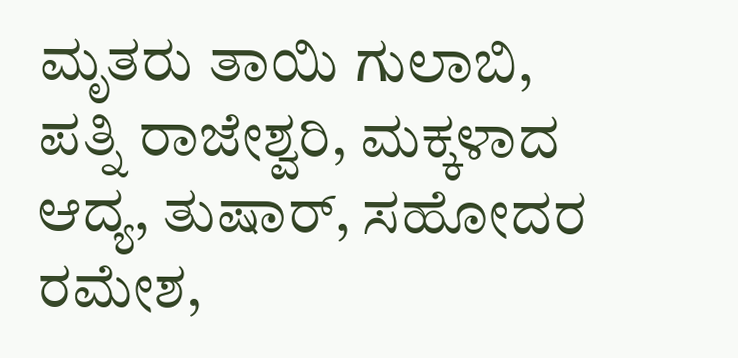ಮೃತರು ತಾಯಿ ಗುಲಾಬಿ, ಪತ್ನಿ ರಾಜೇಶ್ವರಿ, ಮಕ್ಕಳಾದ ಆದ್ಯ, ತುಷಾರ್, ಸಹೋದರ ರಮೇಶ,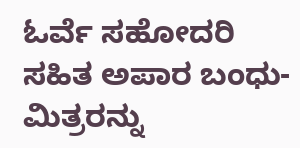ಓರ್ವೆ ಸಹೋದರಿ ಸಹಿತ ಅಪಾರ ಬಂಧು-ಮಿತ್ರರನ್ನು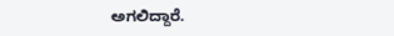ಅಗಲಿದ್ದಾರೆ.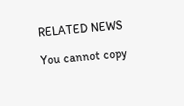RELATED NEWS

You cannot copy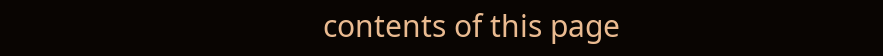contents of this page